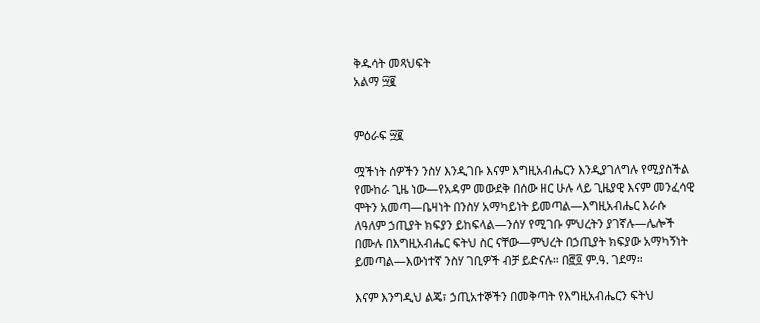ቅዱሳት መጻህፍት
አልማ ፵፪


ምዕራፍ ፵፪

ሟችነት ሰዎችን ንስሃ እንዲገቡ እናም እግዚአብሔርን እንዲያገለግሉ የሚያስችል የሙከራ ጊዜ ነው—የአዳም መውደቅ በሰው ዘር ሁሉ ላይ ጊዜያዊ እናም መንፈሳዊ ሞትን አመጣ—ቤዛነት በንስሃ አማካይነት ይመጣል—እግዚአብሔር እራሱ ለዓለም ኃጢያት ክፍያን ይከፍላል—ንሰሃ የሚገቡ ምህረትን ያገኛሉ—ሌሎች በሙሉ በእግዚአብሔር ፍትህ ስር ናቸው—ምህረት በኃጢያት ክፍያው አማካኝነት ይመጣል—እውነተኛ ንስሃ ገቢዎች ብቻ ይድናሉ። በ፸፬ ም.ዓ. ገደማ።

እናም እንግዲህ ልጄ፣ ኃጢአተኞችን በመቅጣት የእግዚአብሔርን ፍትህ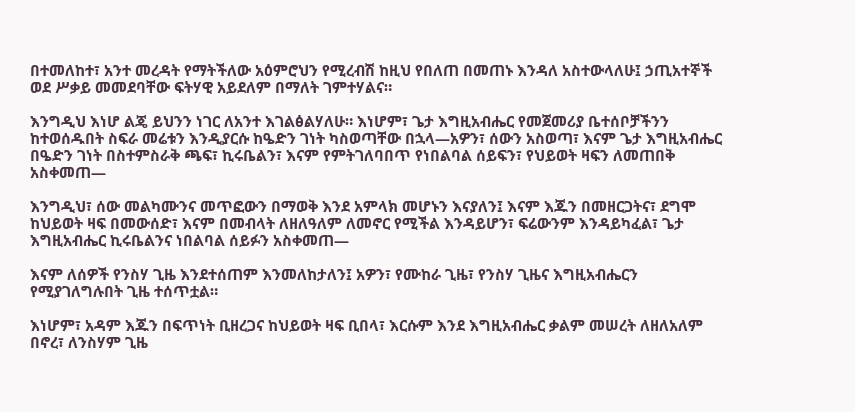በተመለከተ፣ አንተ መረዳት የማትችለው አዕምሮህን የሚረብሽ ከዚህ የበለጠ በመጠኑ እንዳለ አስተውላለሁ፤ ኃጢአተኞች ወደ ሥቃይ መመደባቸው ፍትሃዊ አይደለም በማለት ገምተሃልና።

እንግዲህ እነሆ ልጄ ይህንን ነገር ለአንተ እገልፅልሃለሁ። እነሆም፣ ጌታ እግዚአብሔር የመጀመሪያ ቤተሰቦቻችንን ከተወሰዱበት ስፍራ መሬቱን እንዲያርሱ ከዔድን ገነት ካስወጣቸው በኋላ—አዎን፣ ሰውን አስወጣ፣ እናም ጌታ እግዚአብሔር በዔድን ገነት በስተምስራቅ ጫፍ፣ ኪሩቤልን፣ እናም የምትገለባበጥ የነበልባል ሰይፍን፣ የህይወት ዛፍን ለመጠበቅ አስቀመጠ—

እንግዲህ፣ ሰው መልካሙንና መጥፎውን በማወቅ እንደ አምላክ መሆኑን እናያለን፤ እናም እጁን በመዘርጋትና፣ ደግሞ ከህይወት ዛፍ በመውሰድ፣ እናም በመብላት ለዘለዓለም ለመኖር የሚችል እንዳይሆን፣ ፍሬውንም እንዳይካፈል፣ ጌታ እግዚአብሔር ኪሩቤልንና ነበልባል ሰይፉን አስቀመጠ—

እናም ለሰዎች የንስሃ ጊዜ እንደተሰጠም እንመለከታለን፤ አዎን፣ የሙከራ ጊዜ፣ የንስሃ ጊዜና እግዚአብሔርን የሚያገለግሉበት ጊዜ ተሰጥቷል።

እነሆም፣ አዳም እጁን በፍጥነት ቢዘረጋና ከህይወት ዛፍ ቢበላ፣ እርሱም እንደ እግዚአብሔር ቃልም መሠረት ለዘለአለም በኖረ፣ ለንስሃም ጊዜ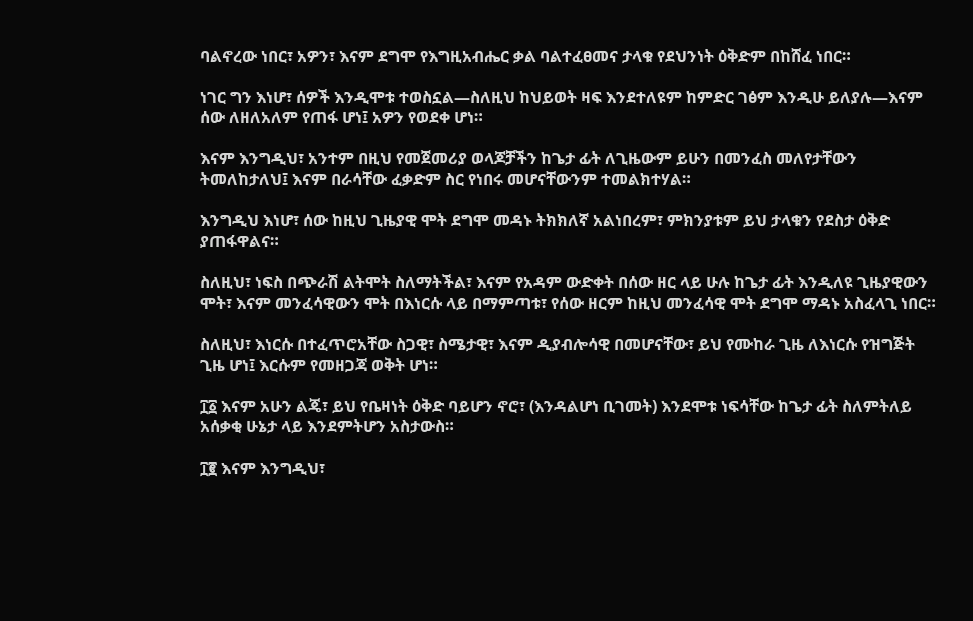ባልኖረው ነበር፣ አዎን፣ እናም ደግሞ የእግዚአብሔር ቃል ባልተፈፀመና ታላቁ የደህንነት ዕቅድም በከሸፈ ነበር።

ነገር ግን እነሆ፣ ሰዎች እንዲሞቱ ተወስኗል—ስለዚህ ከህይወት ዛፍ እንደተለዩም ከምድር ገፅም እንዲሁ ይለያሉ—እናም ሰው ለዘለአለም የጠፋ ሆነ፤ አዎን የወደቀ ሆነ።

እናም እንግዲህ፣ አንተም በዚህ የመጀመሪያ ወላጆቻችን ከጌታ ፊት ለጊዜውም ይሁን በመንፈስ መለየታቸውን ትመለከታለህ፤ እናም በራሳቸው ፈቃድም ስር የነበሩ መሆናቸውንም ተመልክተሃል።

እንግዲህ እነሆ፣ ሰው ከዚህ ጊዜያዊ ሞት ደግሞ መዳኑ ትክክለኛ አልነበረም፣ ምክንያቱም ይህ ታላቁን የደስታ ዕቅድ ያጠፋዋልና።

ስለዚህ፣ ነፍስ በጭራሽ ልትሞት ስለማትችል፣ እናም የአዳም ውድቀት በሰው ዘር ላይ ሁሉ ከጌታ ፊት እንዲለዩ ጊዜያዊውን ሞት፣ እናም መንፈሳዊውን ሞት በእነርሱ ላይ በማምጣቱ፣ የሰው ዘርም ከዚህ መንፈሳዊ ሞት ደግሞ ማዳኑ አስፈላጊ ነበር።

ስለዚህ፣ እነርሱ በተፈጥሮአቸው ስጋዊ፣ ስሜታዊ፣ እናም ዲያብሎሳዊ በመሆናቸው፣ ይህ የሙከራ ጊዜ ለእነርሱ የዝግጅት ጊዜ ሆነ፤ እርሱም የመዘጋጃ ወቅት ሆነ።

፲፩ እናም አሁን ልጄ፣ ይህ የቤዛነት ዕቅድ ባይሆን ኖሮ፣ (እንዳልሆነ ቢገመት) እንደሞቱ ነፍሳቸው ከጌታ ፊት ስለምትለይ አሰቃቂ ሁኔታ ላይ እንደምትሆን አስታውስ።

፲፪ እናም እንግዲህ፣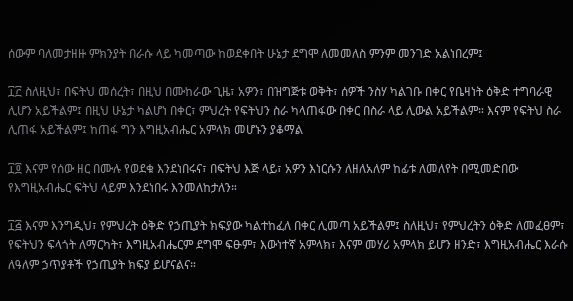ሰውም ባለመታዘዙ ምክንያት በራሱ ላይ ካመጣው ከወደቀበት ሁኔታ ደግሞ ለመመለስ ምንም መንገድ አልነበረም፤

፲፫ ስለዚህ፣ በፍትህ መሰረት፣ በዚህ በሙከራው ጊዜ፣ አዎን፣ በዝግጅቱ ወቅት፣ ሰዎች ንስሃ ካልገቡ በቀር የቤዛነት ዕቅድ ተግባራዊ ሊሆን አይችልም፤ በዚህ ሁኔታ ካልሆነ በቀር፣ ምህረት የፍትህን ስራ ካላጠፋው በቀር በስራ ላይ ሊውል አይችልም። እናም የፍትህ ስራ ሊጠፋ አይችልም፤ ከጠፋ ግን እግዚአብሔር አምላክ መሆኑን ያቆማል

፲፬ እናም የሰው ዘር በሙሉ የወደቁ እንደነበሩና፣ በፍትህ እጅ ላይ፣ አዎን እነርሱን ለዘለአለም ከፊቱ ለመለየት በሚመድበው የእግዚአብሔር ፍትህ ላይም እንደነበሩ እንመለከታለን።

፲፭ እናም እንግዲህ፣ የምህረት ዕቅድ የኃጢያት ክፍያው ካልተከፈለ በቀር ሊመጣ አይችልም፤ ስለዚህ፣ የምህረትን ዕቅድ ለመፈፀም፣ የፍትህን ፍላጎት ለማርካት፣ እግዚአብሔርም ደግሞ ፍፁም፣ እውነተኛ አምላክ፣ እናም መሃሪ አምላክ ይሆን ዘንድ፣ እግዚአብሔር እራሱ ለዓለም ኃጥያቶች የኃጢያት ክፍያ ይሆናልና።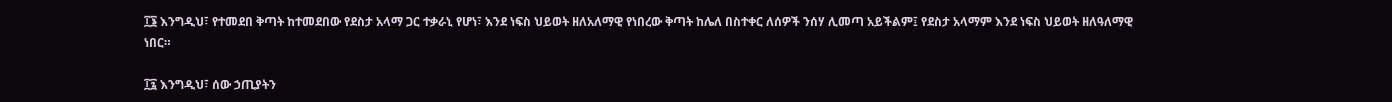፲፮ እንግዲህ፣ የተመደበ ቅጣት ከተመደበው የደስታ አላማ ጋር ተቃራኒ የሆነ፣ እንደ ነፍስ ህይወት ዘለአለማዊ የነበረው ቅጣት ከሌለ በስተቀር ለሰዎች ንሰሃ ሊመጣ አይችልም፤ የደስታ አላማም እንደ ነፍስ ህይወት ዘለዓለማዊ ነበር።

፲፯ እንግዲህ፣ ሰው ኃጢያትን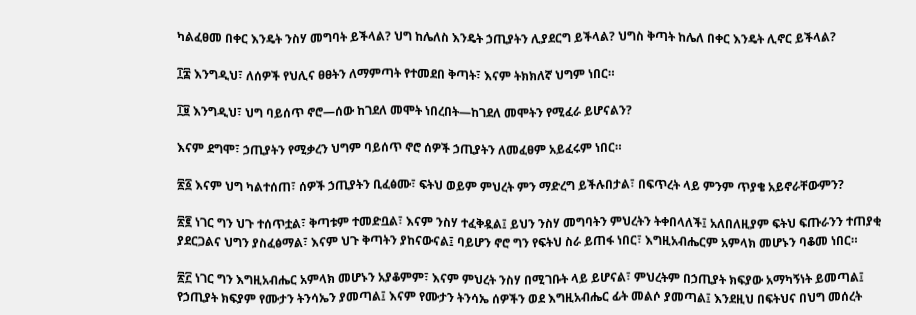ካልፈፀመ በቀር እንዴት ንስሃ መግባት ይችላል? ህግ ከሌለስ እንዴት ኃጢያትን ሊያደርግ ይችላል? ህግስ ቅጣት ከሌለ በቀር እንዴት ሊኖር ይችላል?

፲፰ እንግዲህ፣ ለሰዎች የህሊና ፀፀትን ለማምጣት የተመደበ ቅጣት፣ እናም ትክክለኛ ህግም ነበር።

፲፱ እንግዲህ፣ ህግ ባይሰጥ ኖሮ—ሰው ከገደለ መሞት ነበረበት—ከገደለ መሞትን የሚፈራ ይሆናልን?

እናም ደግሞ፣ ኃጢያትን የሚቃረን ህግም ባይሰጥ ኖሮ ሰዎች ኃጢያትን ለመፈፀም አይፈሩም ነበር።

፳፩ እናም ህግ ካልተሰጠ፣ ሰዎች ኃጢያትን ቢፈፅሙ፣ ፍትህ ወይም ምህረት ምን ማድረግ ይችሉበታል፣ በፍጥረት ላይ ምንም ጥያቄ አይኖራቸውምን?

፳፪ ነገር ግን ህጉ ተሰጥቷል፣ ቅጣቱም ተመድቧል፣ እናም ንስሃ ተፈቅዷል፤ ይህን ንስሃ መግባትን ምህረትን ትቀበላለች፤ አለበለዚያም ፍትህ ፍጡራንን ተጠያቂ ያደርጋልና ህግን ያስፈፅማል፣ እናም ህጉ ቅጣትን ያከናውናል፤ ባይሆን ኖሮ ግን የፍትህ ስራ ይጠፋ ነበር፣ እግዚአብሔርም አምላክ መሆኑን ባቆመ ነበር።

፳፫ ነገር ግን እግዚአብሔር አምላክ መሆኑን አያቆምም፣ እናም ምህረት ንስሃ በሚገቡት ላይ ይሆናል፣ ምህረትም በኃጢያት ክፍያው አማካኝነት ይመጣል፤ የኃጢያት ክፍያም የሙታን ትንሳኤን ያመጣል፤ እናም የሙታን ትንሳኤ ሰዎችን ወደ እግዚአብሔር ፊት መልሶ ያመጣል፤ እንደዚህ በፍትህና በህግ መሰረት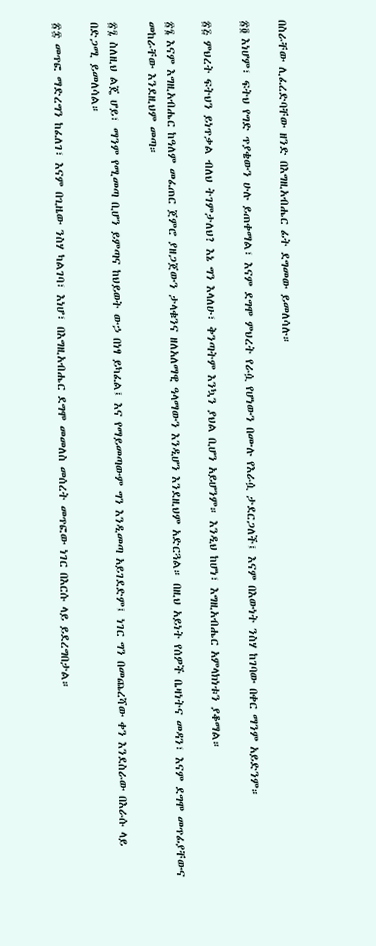በስራቸው ሊፈረድባቸው ዘንድ በእግዚአብሔር ፊት ደግመው ይመለሳሉ።

፳፬ እነሆም፣ ፍትህ የግድ ጥያቄውን ሁሉ ይጠቀማል፣ እናም ደግሞ ምህረት የራሷ የሆነውን በሙሉ የእራሷ ታደርጋለች፤ እናም በእውነት ንስሃ ከገባው በቀር ማንም አይድንም።

፳፭ ምህረት ፍትህን ይነጥቃል ብለህ ትገምታለህ? እኔ ግን እላለሁ፣ ቅንጣትም እንኳን ያህል ቢሆን አይሆንም። እንዲህ ከሆነ፣ እግዚአብሔር አምላክነቱን ያቆማል።

፳፮ እናም እግዚአብሔር ከዓለም መፈጠር ጀምሮ ያዘጋጀውን ታላቁንና ዘለአለማዊ ዓላማውን እንዲሆን እንደዚህም አድርጓል። በዚህ አይነት የሰዎች ቤዛነትና መዳን፣ እናም ደግሞ መጥፊያቸውና መከራቸው እንደዚህም መጣ።

፳፯ ስለዚህ ልጄ ሆይ፣ ማንም የሚመጣ ቢሆን ይምጣና ከህይወት ውኃ በነፃ ይካፈል፤ እና የማይመጣውም ግን እንዲመጣ አይገደድም፤ ነገር ግን በመጨረሻው ቀን እንደስራው በእራሱ ላይ በድጋሚ ይመለሳል።

፳፰ መጥፎ ማድረግን ከፈለገ፣ እናም በጊዜው ንስሃ ካልገባ፣ እነሆ፣ በእግዚአብሔር ደግሞ መመለስ መሰረት መጥፎው ነገር በእርሱ ላይ ይደረግበታል።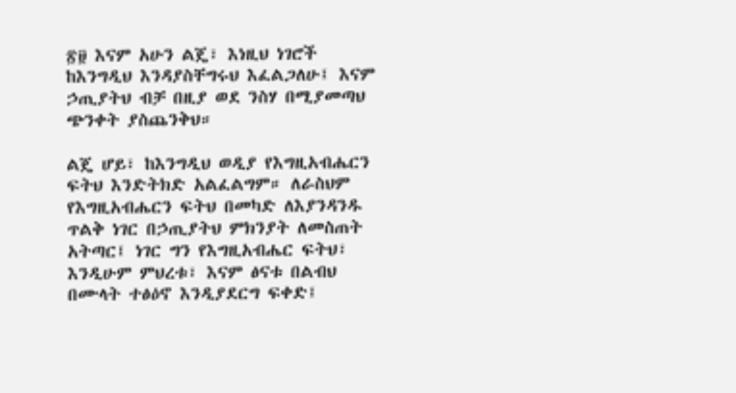፳፱ እናም አሁን ልጄ፣ እነዚህ ነገሮች ከእንግዲህ እንዳያስቸግሩህ እፈልጋለሁ፤ እናም ኃጢያትህ ብቻ በዚያ ወደ ንስሃ በሚያመጣህ ጭንቀት ያስጨንቅህ።

ልጄ ሆይ፣ ከእንግዲህ ወዲያ የእግዚአብሔርን ፍትህ እንድትክድ አልፈልግም። ለራስህም የእግዚአብሔርን ፍትህ በመካድ ለእያንዳንዱ ጥልቅ ነገር በኃጢያትህ ምክንያት ለመስጠት አትጣር፤ ነገር ግን የእግዚአብሔር ፍትህ፣ እንዲሁም ምህረቱ፣ እናም ፅናቱ በልብህ በሙላት ተፅዕኖ እንዲያደርግ ፍቀድ፤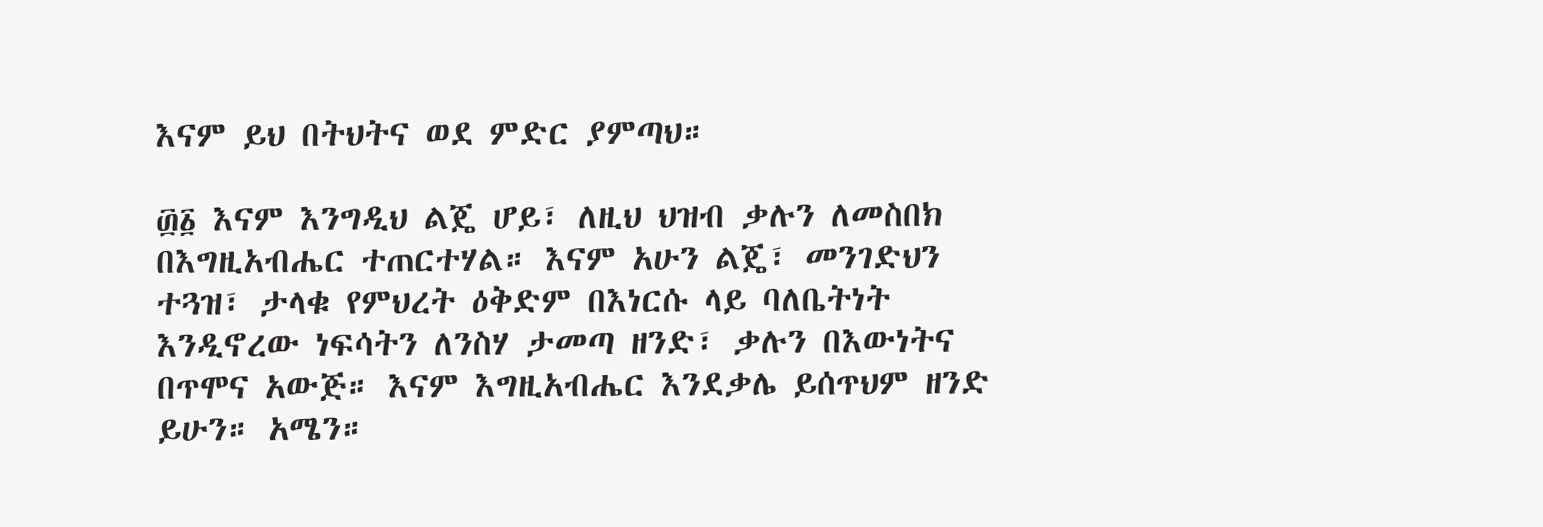እናም ይህ በትህትና ወደ ምድር ያምጣህ።

፴፩ እናም እንግዲህ ልጄ ሆይ፣ ለዚህ ህዝብ ቃሉን ለመስበክ በእግዚአብሔር ተጠርተሃል። እናም አሁን ልጄ፣ መንገድህን ተጓዝ፣ ታላቁ የምህረት ዕቅድም በእነርሱ ላይ ባለቤትነት እንዲኖረው ነፍሳትን ለንስሃ ታመጣ ዘንድ፣ ቃሉን በእውነትና በጥሞና አውጅ። እናም እግዚአብሔር እንደቃሌ ይሰጥህም ዘንድ ይሁን። አሜን።